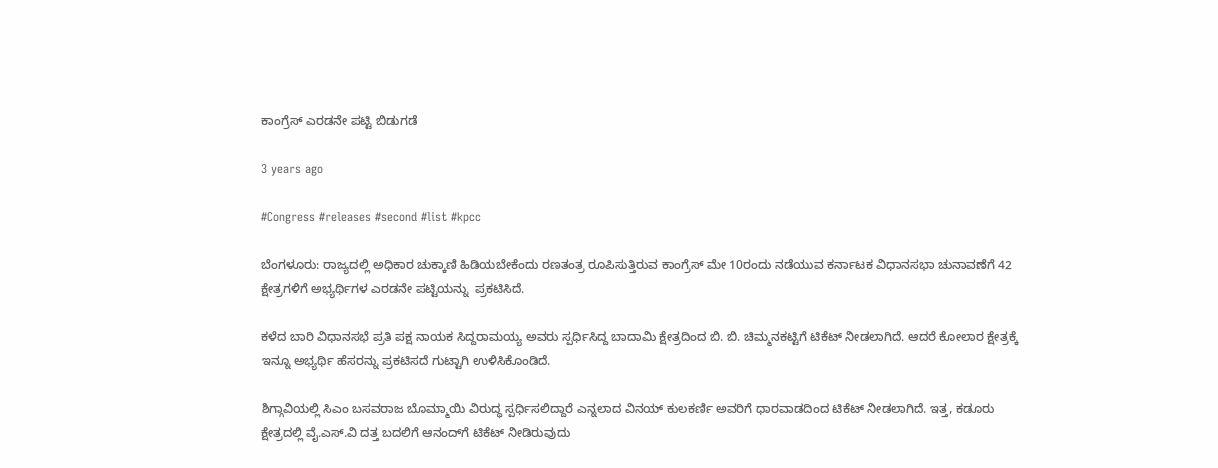ಕಾಂಗ್ರೆಸ್ ಎರಡನೇ ಪಟ್ಟಿ ಬಿಡುಗಡೆ

3 years ago

#Congress #releases #second #list #kpcc

ಬೆಂಗಳೂರು: ರಾಜ್ಯದಲ್ಲಿ ಅಧಿಕಾರ ಚುಕ್ಕಾಣಿ ಹಿಡಿಯಬೇಕೆಂದು ರಣತಂತ್ರ ರೂಪಿಸುತ್ತಿರುವ ಕಾಂಗ್ರೆಸ್ ಮೇ 10ರಂದು ನಡೆಯುವ ಕರ್ನಾಟಕ ವಿಧಾನಸಭಾ ಚುನಾವಣೆಗೆ 42 ಕ್ಷೇತ್ರಗಳಿಗೆ ಅಭ್ಯರ್ಥಿಗಳ ಎರಡನೇ ಪಟ್ಟಿಯನ್ನು  ಪ್ರಕಟಿಸಿದೆ.

ಕಳೆದ ಬಾರಿ ವಿಧಾನಸಭೆ ಪ್ರತಿ ಪಕ್ಷ ನಾಯಕ ಸಿದ್ದರಾಮಯ್ಯ ಅವರು ಸ್ಪರ್ಧಿಸಿದ್ದ ಬಾದಾಮಿ ಕ್ಷೇತ್ರದಿಂದ ಬಿ. ಬಿ. ಚಿಮ್ಮನಕಟ್ಟಿಗೆ ಟಿಕೆಟ್‌ ನೀಡಲಾಗಿದೆ. ಆದರೆ ಕೋಲಾರ ಕ್ಷೇತ್ರಕ್ಕೆ ಇನ್ನೂ ಅಭ್ಯರ್ಥಿ ಹೆಸರನ್ನು ಪ್ರಕಟಿಸದೆ ಗುಟ್ಟಾಗಿ ಉಳಿಸಿಕೊಂಡಿದೆ.

ಶಿಗ್ಗಾವಿಯಲ್ಲಿ ಸಿಎಂ ಬಸವರಾಜ ಬೊಮ್ಮಾಯಿ ವಿರುದ್ಧ ಸ್ಪರ್ಧಿಸಲಿದ್ದಾರೆ ಎನ್ನಲಾದ ವಿನಯ್ ಕುಲಕರ್ಣಿ ಅವರಿಗೆ ಧಾರವಾಡದಿಂದ ಟಿಕೆಟ್‌ ನೀಡಲಾಗಿದೆ. ಇತ್ತ, ಕಡೂರು ಕ್ಷೇತ್ರದಲ್ಲಿ ವೈ.ಎಸ್‌.ವಿ ದತ್ತ ಬದಲಿಗೆ ಆನಂದ್‌ಗೆ ಟಿಕೆಟ್‌ ನೀಡಿರುವುದು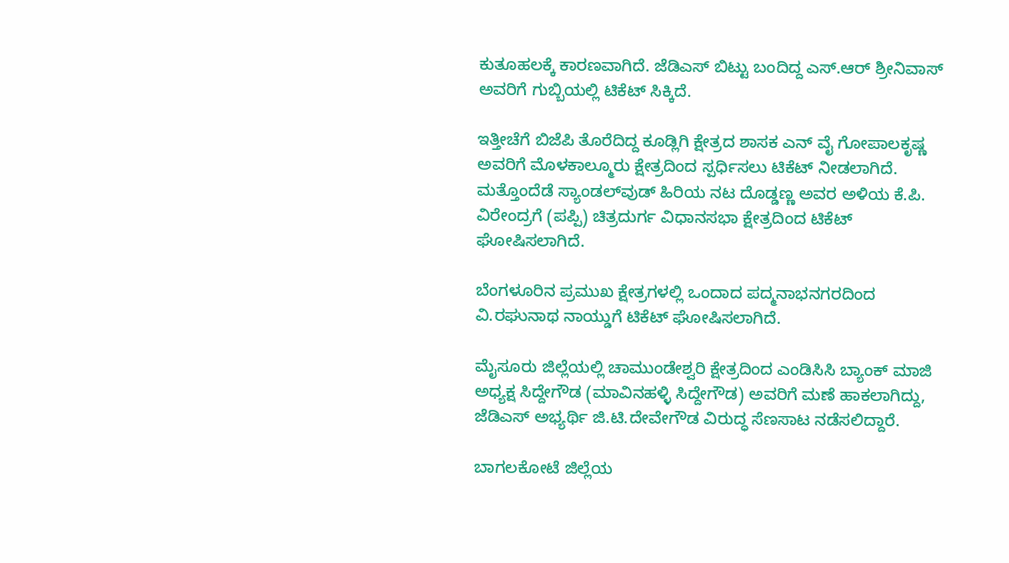ಕುತೂಹಲಕ್ಕೆ ಕಾರಣವಾಗಿದೆ. ಜೆಡಿಎಸ್‌ ಬಿಟ್ಟು ಬಂದಿದ್ದ ಎಸ್‌.ಆರ್‌ ಶ್ರೀನಿವಾಸ್‌ ಅವರಿಗೆ ಗುಬ್ಬಿಯಲ್ಲಿ ಟಿಕೆಟ್‌ ಸಿಕ್ಕಿದೆ.

ಇತ್ತೀಚೆಗೆ ಬಿಜೆಪಿ ತೊರೆದಿದ್ದ ಕೂಡ್ಲಿಗಿ ಕ್ಷೇತ್ರದ ಶಾಸಕ ಎನ್ ವೈ ಗೋಪಾಲಕೃಷ್ಣ ಅವರಿಗೆ ಮೊಳಕಾಲ್ಮೂರು ಕ್ಷೇತ್ರದಿಂದ ಸ್ಪರ್ಧಿಸಲು ಟಿಕೆಟ್‌ ನೀಡಲಾಗಿದೆ. ಮತ್ತೊಂದೆಡೆ ಸ್ಯಾಂಡಲ್‌ವುಡ್ ಹಿರಿಯ ನಟ ದೊಡ್ಡಣ್ಣ ಅವರ ಅಳಿಯ ಕೆ.ಪಿ. ವಿರೇಂದ್ರಗೆ (ಪಪ್ಪಿ) ಚಿತ್ರದುರ್ಗ ವಿಧಾನಸಭಾ ಕ್ಷೇತ್ರದಿಂದ ಟಿಕೆಟ್‌ ಘೋಷಿಸಲಾಗಿದೆ.

ಬೆಂಗಳೂರಿನ ಪ್ರಮುಖ ಕ್ಷೇತ್ರಗಳಲ್ಲಿ ಒಂದಾದ ಪದ್ಮನಾಭನಗರದಿಂದ ವಿ.ರಘುನಾಥ ನಾಯ್ಡುಗೆ ಟಿಕೆಟ್ ಘೋಷಿಸಲಾಗಿದೆ.

ಮೈಸೂರು ಜಿಲ್ಲೆಯಲ್ಲಿ ಚಾಮುಂಡೇಶ್ವರಿ ಕ್ಷೇತ್ರದಿಂದ ಎಂಡಿಸಿಸಿ ಬ್ಯಾಂಕ್ ಮಾಜಿ ಅಧ್ಯಕ್ಷ ಸಿದ್ದೇಗೌಡ (ಮಾವಿನಹಳ್ಳಿ ಸಿದ್ದೇಗೌಡ) ಅವರಿಗೆ ಮಣೆ ಹಾಕಲಾಗಿದ್ದು, ಜೆಡಿಎಸ್‌ ಅಭ್ಯರ್ಥಿ ಜಿ.ಟಿ.ದೇವೇಗೌಡ ವಿರುದ್ಧ ಸೆಣಸಾಟ ನಡೆಸಲಿದ್ದಾರೆ.

ಬಾಗಲಕೋಟೆ ಜಿಲ್ಲೆಯ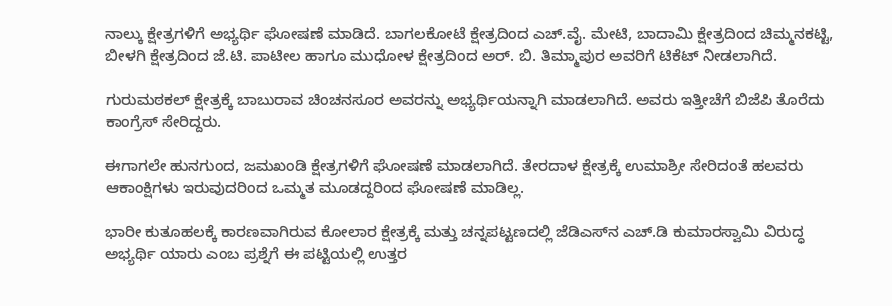ನಾಲ್ಕು ಕ್ಷೇತ್ರಗಳಿಗೆ ಅಭ್ಯರ್ಥಿ ಘೋಷಣೆ ಮಾಡಿದೆ. ಬಾಗಲಕೋಟೆ ಕ್ಷೇತ್ರದಿಂದ ಎಚ್.ವೈ. ಮೇಟಿ, ಬಾದಾಮಿ ಕ್ಷೇತ್ರದಿಂದ ಚಿಮ್ಮನಕಟ್ಟಿ, ಬೀಳಗಿ ಕ್ಷೇತ್ರದಿಂದ ಜೆ.ಟಿ. ಪಾಟೀಲ ಹಾಗೂ ಮುಧೋಳ ಕ್ಷೇತ್ರದಿಂದ ಅರ್. ಬಿ. ತಿಮ್ಮಾಪುರ ಅವರಿಗೆ ಟಿಕೆಟ್ ನೀಡಲಾಗಿದೆ.

ಗುರುಮಠಕಲ್ ಕ್ಷೇತ್ರಕ್ಕೆ ಬಾಬುರಾವ ಚಿಂಚನಸೂರ ಅವರನ್ನು ಅಭ್ಯರ್ಥಿಯನ್ನಾಗಿ ಮಾಡಲಾಗಿದೆ. ಅವರು ಇತ್ತೀಚೆಗೆ ಬಿಜೆಪಿ ತೊರೆದು ಕಾಂಗ್ರೆಸ್‌ ಸೇರಿದ್ದರು.

ಈಗಾಗಲೇ ಹುನಗುಂದ, ಜಮಖಂಡಿ ಕ್ಷೇತ್ರಗಳಿಗೆ ಘೋಷಣೆ ಮಾಡಲಾಗಿದೆ. ತೇರದಾಳ ಕ್ಷೇತ್ರಕ್ಕೆ ಉಮಾಶ್ರೀ ಸೇರಿದಂತೆ ಹಲವರು ಆಕಾಂಕ್ಷಿಗಳು ಇರುವುದರಿಂದ ಒಮ್ಮತ ಮೂಡದ್ದರಿಂದ ಘೋಷಣೆ ಮಾಡಿಲ್ಲ.

ಭಾರೀ ಕುತೂಹಲಕ್ಕೆ ಕಾರಣವಾಗಿರುವ ಕೋಲಾರ ಕ್ಷೇತ್ರಕ್ಕೆ ಮತ್ತು ಚನ್ನಪಟ್ಟಣದಲ್ಲಿ ಜೆಡಿಎಸ್‌ನ ಎಚ್‌.ಡಿ ಕುಮಾರಸ್ವಾಮಿ ವಿರುದ್ಧ ಅಭ್ಯರ್ಥಿ ಯಾರು ಎಂಬ ಪ್ರಶ್ನೆಗೆ ಈ ಪಟ್ಟಿಯಲ್ಲಿ ಉತ್ತರ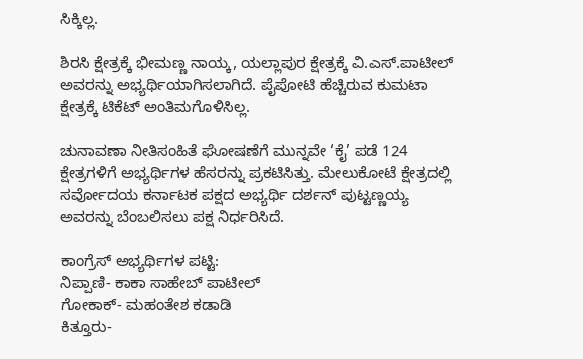ಸಿಕ್ಕಿಲ್ಲ.

ಶಿರಸಿ ಕ್ಷೇತ್ರಕ್ಕೆ ಭೀಮಣ್ಣ ನಾಯ್ಕ, ಯಲ್ಲಾಪುರ ಕ್ಷೇತ್ರಕ್ಕೆ ವಿ.ಎಸ್.ಪಾಟೀಲ್ ಅವರನ್ನು ಅಭ್ಯರ್ಥಿಯಾಗಿಸಲಾಗಿದೆ. ಪೈಪೋಟಿ ಹೆಚ್ಚಿರುವ ಕುಮಟಾ ಕ್ಷೇತ್ರಕ್ಕೆ ಟಿಕೆಟ್ ಅಂತಿಮಗೊಳಿಸಿಲ್ಲ.

ಚುನಾವಣಾ ನೀತಿಸಂಹಿತೆ ಘೋಷಣೆಗೆ ಮುನ್ನವೇ ‘ಕೈ’ ಪಡೆ 124 ಕ್ಷೇತ್ರಗಳಿಗೆ ಅಭ್ಯರ್ಥಿಗಳ ಹೆಸರನ್ನು ಪ್ರಕಟಿಸಿತ್ತು. ಮೇಲುಕೋಟೆ ಕ್ಷೇತ್ರದಲ್ಲಿ ಸರ್ವೋದಯ ಕರ್ನಾಟಕ ಪಕ್ಷದ ಅಭ್ಯರ್ಥಿ ದರ್ಶನ್‌ ಪುಟ್ಟಣ್ಣಯ್ಯ ಅವರನ್ನು ಬೆಂಬಲಿಸಲು ಪಕ್ಷ ನಿರ್ಧರಿಸಿದೆ.

ಕಾಂಗ್ರೆಸ್ ಅಭ್ಯರ್ಥಿಗಳ ಪಟ್ಟಿ:
ನಿಪ್ಪಾಣಿ- ಕಾಕಾ ಸಾಹೇಬ್ ಪಾಟೀಲ್
ಗೋಕಾಕ್- ಮಹಂತೇಶ ಕಡಾಡಿ
ಕಿತ್ತೂರು-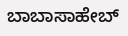ಬಾಬಾಸಾಹೇಬ್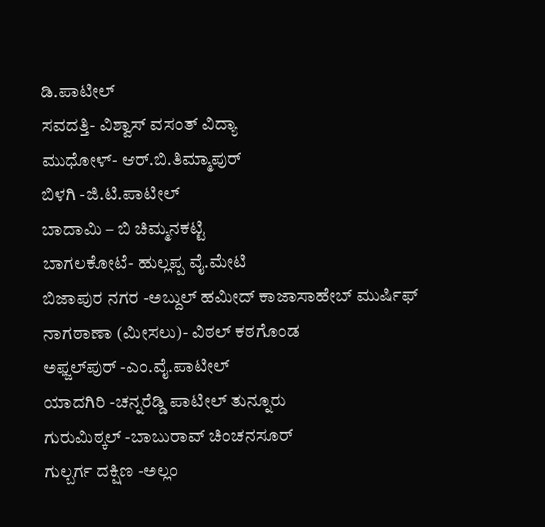ಡಿ.ಪಾಟೀಲ್
ಸವದತ್ತಿ- ವಿಶ್ವಾಸ್ ವಸಂತ್ ವಿದ್ಯಾ
ಮುಧೋಳ್- ಆರ್.ಬಿ.ತಿಮ್ಮಾಪುರ್
ಬಿಳಗಿ -ಜಿ.ಟಿ.ಪಾಟೀಲ್
ಬಾದಾಮಿ – ಬಿ ಚಿಮ್ಮನಕಟ್ಟಿ
ಬಾಗಲಕೋಟೆ- ಹುಲ್ಲಪ್ಪ ವೈ.ಮೇಟಿ
ಬಿಜಾಪುರ ನಗರ -ಅಬ್ದುಲ್ ಹಮೀದ್ ಕಾಜಾಸಾಹೇಬ್ ಮುರ್ಷಿಫ್
ನಾಗಠಾಣಾ (ಮೀಸಲು)- ವಿಠಲ್ ಕಠಗೊಂಡ
ಅಫ್ಜಲ್‍ಪುರ್ -ಎಂ.ವೈ.ಪಾಟೀಲ್
ಯಾದಗಿರಿ -ಚನ್ನರೆಡ್ಡಿ ಪಾಟೀಲ್ ತುನ್ನೂರು
ಗುರುಮಿಠ್ಕಲ್ -ಬಾಬುರಾವ್ ಚಿಂಚನಸೂರ್
ಗುಲ್ಬರ್ಗ ದಕ್ಷಿಣ -ಅಲ್ಲಂ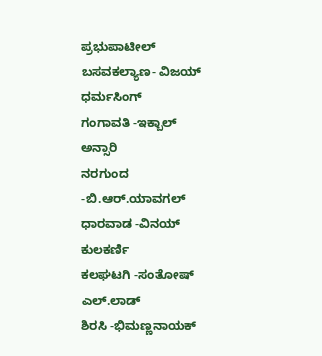ಪ್ರಭುಪಾಟೀಲ್
ಬಸವಕಲ್ಯಾಣ- ವಿಜಯ್ ಧರ್ಮಸಿಂಗ್
ಗಂಗಾವತಿ -ಇಕ್ಬಾಲ್ ಅನ್ಸಾರಿ
ನರಗುಂದ -ಬಿ.ಆರ್.ಯಾವಗಲ್
ಧಾರವಾಡ -ವಿನಯ್ ಕುಲಕರ್ಣಿ
ಕಲಘಟಗಿ -ಸಂತೋಷ್ ಎಲ್.ಲಾಡ್
ಶಿರಸಿ -ಭಿಮಣ್ಣನಾಯಕ್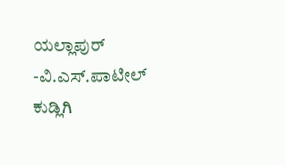ಯಲ್ಲಾಪುರ್ -ವಿ.ಎಸ್.ಪಾಟೀಲ್
ಕುಡ್ಲಿಗಿ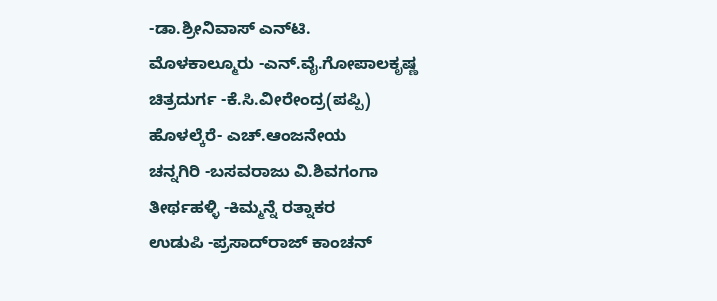-ಡಾ.ಶ್ರೀನಿವಾಸ್ ಎನ್‍ಟಿ.
ಮೊಳಕಾಲ್ಮೂರು -ಎನ್.ವೈ.ಗೋಪಾಲಕೃಷ್ಣ
ಚಿತ್ರದುರ್ಗ -ಕೆ.ಸಿ.ವೀರೇಂದ್ರ(ಪಪ್ಪಿ)
ಹೊಳಲ್ಕೆರೆ- ಎಚ್.ಆಂಜನೇಯ
ಚನ್ನಗಿರಿ -ಬಸವರಾಜು ವಿ.ಶಿವಗಂಗಾ
ತೀರ್ಥಹಳ್ಳಿ -ಕಿಮ್ಮನ್ನೆ ರತ್ನಾಕರ
ಉಡುಪಿ -ಪ್ರಸಾದ್‍ರಾಜ್ ಕಾಂಚನ್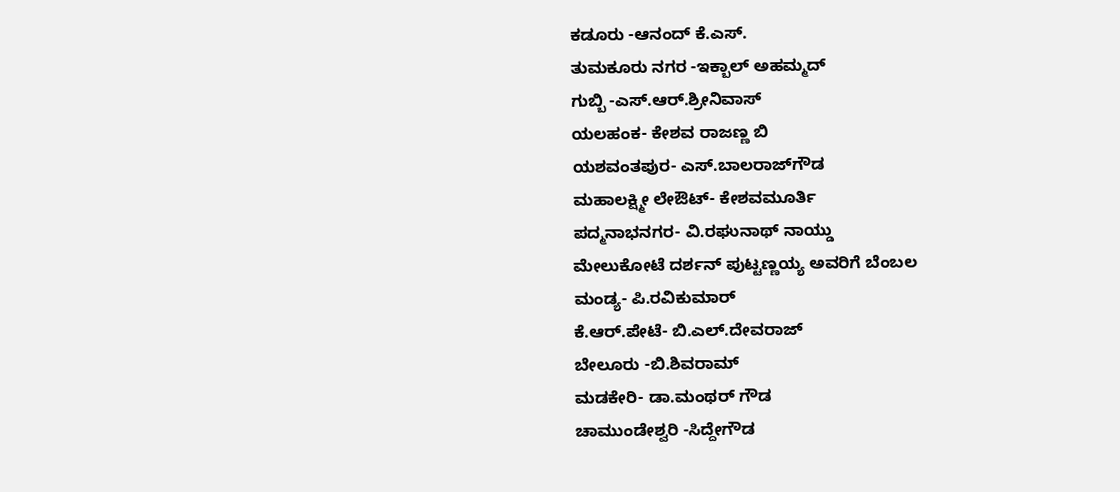ಕಡೂರು -ಆನಂದ್ ಕೆ.ಎಸ್.
ತುಮಕೂರು ನಗರ -ಇಕ್ಬಾಲ್ ಅಹಮ್ಮದ್
ಗುಬ್ಬಿ -ಎಸ್.ಆರ್.ಶ್ರೀನಿವಾಸ್
ಯಲಹಂಕ- ಕೇಶವ ರಾಜಣ್ಣ ಬಿ
ಯಶವಂತಪುರ- ಎಸ್.ಬಾಲರಾಜ್‍ಗೌಡ
ಮಹಾಲಕ್ಷ್ಮೀ ಲೇಔಟ್- ಕೇಶವಮೂರ್ತಿ
ಪದ್ಮನಾಭನಗರ- ವಿ.ರಘುನಾಥ್ ನಾಯ್ಡು
ಮೇಲುಕೋಟೆ ದರ್ಶನ್ ಪುಟ್ಟಣ್ಣಯ್ಯ ಅವರಿಗೆ ಬೆಂಬಲ
ಮಂಡ್ಯ- ಪಿ.ರವಿಕುಮಾರ್
ಕೆ.ಆರ್.ಪೇಟೆ- ಬಿ.ಎಲ್.ದೇವರಾಜ್
ಬೇಲೂರು -ಬಿ.ಶಿವರಾಮ್
ಮಡಕೇರಿ- ಡಾ.ಮಂಥರ್ ಗೌಡ
ಚಾಮುಂಡೇಶ್ವರಿ -ಸಿದ್ದೇಗೌಡ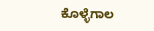ಕೊಳ್ಳೆಗಾಲ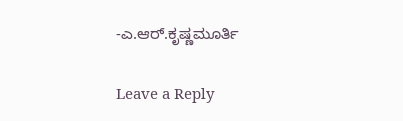-ಎ.ಆರ್.ಕೃಷ್ಣಮೂರ್ತಿ

Leave a Reply